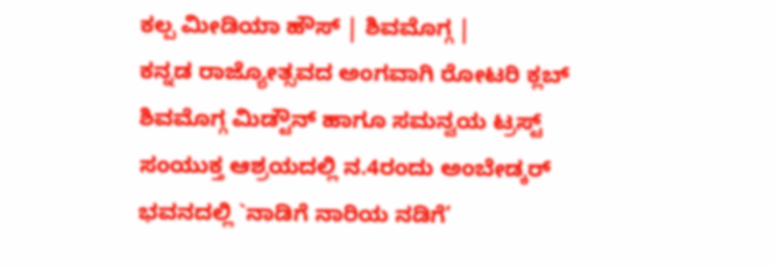ಕಲ್ಪ ಮೀಡಿಯಾ ಹೌಸ್ | ಶಿವಮೊಗ್ಗ |
ಕನ್ನಡ ರಾಜ್ಯೋತ್ಸವದ ಅಂಗವಾಗಿ ರೋಟರಿ ಕ್ಲಬ್ ಶಿವಮೊಗ್ಗ ಮಿಡ್ಟೌನ್ ಹಾಗೂ ಸಮನ್ವಯ ಟ್ರಸ್ಟ್ ಸಂಯುಕ್ತ ಆಶ್ರಯದಲ್ಲಿ ನ.4ರಂದು ಅಂಬೇಡ್ಕರ್ ಭವನದಲ್ಲಿ `ನಾಡಿಗೆ ನಾರಿಯ ನಡಿಗೆ’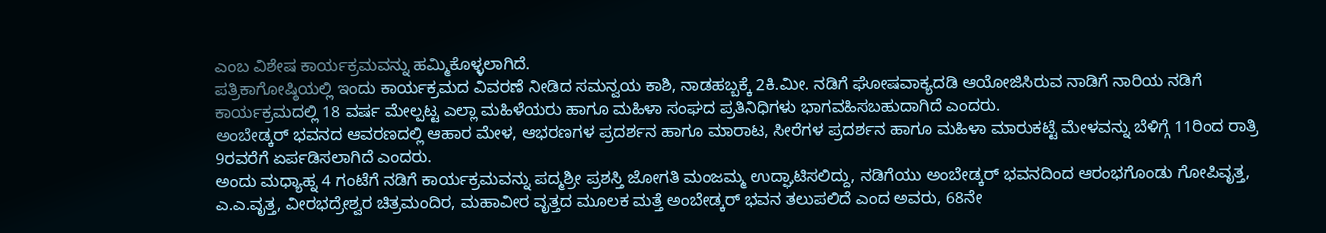ಎಂಬ ವಿಶೇಷ ಕಾರ್ಯಕ್ರಮವನ್ನು ಹಮ್ಮಿಕೊಳ್ಳಲಾಗಿದೆ.
ಪತ್ರಿಕಾಗೋಷ್ಠಿಯಲ್ಲಿ ಇಂದು ಕಾರ್ಯಕ್ರಮದ ವಿವರಣೆ ನೀಡಿದ ಸಮನ್ವಯ ಕಾಶಿ, ನಾಡಹಬ್ಬಕ್ಕೆ 2ಕಿ.ಮೀ. ನಡಿಗೆ ಘೋಷವಾಕ್ಯದಡಿ ಆಯೋಜಿಸಿರುವ ನಾಡಿಗೆ ನಾರಿಯ ನಡಿಗೆ ಕಾರ್ಯಕ್ರಮದಲ್ಲಿ 18 ವರ್ಷ ಮೇಲ್ಪಟ್ಟ ಎಲ್ಲಾ ಮಹಿಳೆಯರು ಹಾಗೂ ಮಹಿಳಾ ಸಂಘದ ಪ್ರತಿನಿಧಿಗಳು ಭಾಗವಹಿಸಬಹುದಾಗಿದೆ ಎಂದರು.
ಅಂಬೇಡ್ಕರ್ ಭವನದ ಆವರಣದಲ್ಲಿ ಆಹಾರ ಮೇಳ, ಆಭರಣಗಳ ಪ್ರದರ್ಶನ ಹಾಗೂ ಮಾರಾಟ, ಸೀರೆಗಳ ಪ್ರದರ್ಶನ ಹಾಗೂ ಮಹಿಳಾ ಮಾರುಕಟ್ಟೆ ಮೇಳವನ್ನು ಬೆಳಿಗ್ಗೆ 11ರಿಂದ ರಾತ್ರಿ 9ರವರೆಗೆ ಏರ್ಪಡಿಸಲಾಗಿದೆ ಎಂದರು.
ಅಂದು ಮಧ್ಯಾಹ್ನ 4 ಗಂಟೆಗೆ ನಡಿಗೆ ಕಾರ್ಯಕ್ರಮವನ್ನು ಪದ್ಮಶ್ರೀ ಪ್ರಶಸ್ತಿ ಜೋಗತಿ ಮಂಜಮ್ಮ ಉದ್ಘಾಟಿಸಲಿದ್ದು, ನಡಿಗೆಯು ಅಂಬೇಡ್ಕರ್ ಭವನದಿಂದ ಆರಂಭಗೊಂಡು ಗೋಪಿವೃತ್ತ, ಎ.ಎ.ವೃತ್ತ, ವೀರಭದ್ರೇಶ್ವರ ಚಿತ್ರಮಂದಿರ, ಮಹಾವೀರ ವೃತ್ತದ ಮೂಲಕ ಮತ್ತೆ ಅಂಬೇಡ್ಕರ್ ಭವನ ತಲುಪಲಿದೆ ಎಂದ ಅವರು, 68ನೇ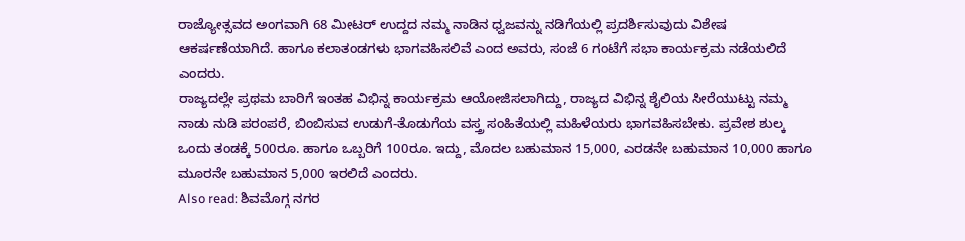ರಾಜ್ಯೋತ್ಸವದ ಅಂಗವಾಗಿ 68 ಮೀಟರ್ ಉದ್ದದ ನಮ್ಮ ನಾಡಿನ ಧ್ವಜವನ್ನು ನಡಿಗೆಯಲ್ಲಿ ಪ್ರದರ್ಶಿಸುವುದು ವಿಶೇಷ ಆಕರ್ಷಣೆಯಾಗಿದೆ. ಹಾಗೂ ಕಲಾತಂಡಗಳು ಭಾಗವಹಿಸಲಿವೆ ಎಂದ ಅವರು, ಸಂಜೆ 6 ಗಂಟೆಗೆ ಸಭಾ ಕಾರ್ಯಕ್ರಮ ನಡೆಯಲಿದೆ ಎಂದರು.
ರಾಜ್ಯದಲ್ಲೇ ಪ್ರಥಮ ಬಾರಿಗೆ ಇಂತಹ ವಿಭಿನ್ನ ಕಾರ್ಯಕ್ರಮ ಆಯೋಜಿಸಲಾಗಿದ್ದು, ರಾಜ್ಯದ ವಿಭಿನ್ನ ಶೈಲಿಯ ಸೀರೆಯುಟ್ಟು ನಮ್ಮ ನಾಡು ನುಡಿ ಪರಂಪರೆ, ಬಿಂಬಿಸುವ ಉಡುಗೆ-ತೊಡುಗೆಯ ವಸ್ತ್ರ ಸಂಹಿತೆಯಲ್ಲಿ ಮಹಿಳೆಯರು ಭಾಗವಹಿಸಬೇಕು. ಪ್ರವೇಶ ಶುಲ್ಕ ಒಂದು ತಂಡಕ್ಕೆ 500ರೂ. ಹಾಗೂ ಒಬ್ಬರಿಗೆ 100ರೂ. ಇದ್ದು, ಮೊದಲ ಬಹುಮಾನ 15,000, ಎರಡನೇ ಬಹುಮಾನ 10,000 ಹಾಗೂ ಮೂರನೇ ಬಹುಮಾನ 5,000 ಇರಲಿದೆ ಎಂದರು.
Also read: ಶಿವಮೊಗ್ಗ ನಗರ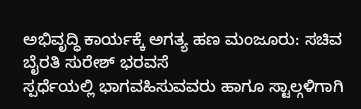ಅಭಿವೃದ್ಧಿ ಕಾರ್ಯಕ್ಕೆ ಅಗತ್ಯ ಹಣ ಮಂಜೂರು: ಸಚಿವ ಬೈರತಿ ಸುರೇಶ್ ಭರವಸೆ
ಸ್ಪರ್ಧೆಯಲ್ಲಿ ಭಾಗವಹಿಸುವವರು ಹಾಗೂ ಸ್ಟಾಲ್ಗಳಿಗಾಗಿ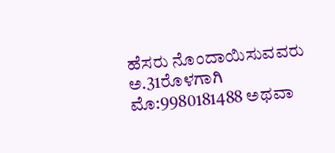ಹೆಸರು ನೊಂದಾಯಿಸುವವರು ಅ.31ರೊಳಗಾಗಿ ಮೊ:9980181488 ಅಥವಾ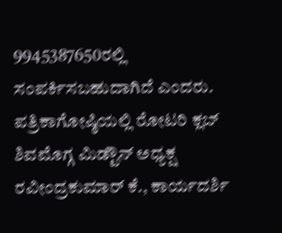9945387650ರಲ್ಲಿ ಸಂಪರ್ಕಿಸಬಹುದಾಗಿದೆ ಎಂದರು.
ಪತ್ರಿಕಾಗೋಷ್ಠಿಯಲ್ಲಿ ರೋಟರಿ ಕ್ಲಬ್ ಶಿವಮೊಗ್ಗ ಮಿಡ್ಟೌನ್ ಅಧ್ಯಕ್ಷ ರವೀಂದ್ರಕುಮಾರ್ ಕೆ., ಕಾರ್ಯದರ್ಶಿ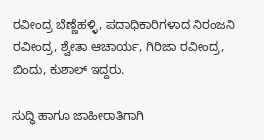ರವೀಂದ್ರ ಬೆಣ್ಣೆಹಳ್ಳಿ, ಪದಾಧಿಕಾರಿಗಳಾದ ನಿರಂಜನಿ ರವೀಂದ್ರ, ಶ್ವೇತಾ ಆಚಾರ್ಯ, ಗಿರಿಜಾ ರವೀಂದ್ರ, ಬಿಂದು, ಕುಶಾಲ್ ಇದ್ದರು.

ಸುದ್ಧಿ ಹಾಗೂ ಜಾಹೀರಾತಿಗಾಗಿ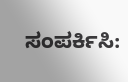ಸಂಪರ್ಕಿಸಿ: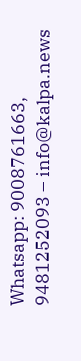Whatsapp: 9008761663, 9481252093 – info@kalpa.news